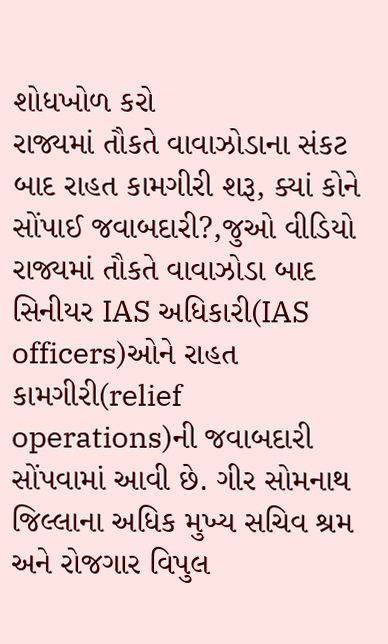શોધખોળ કરો
રાજ્યમાં તૌકતે વાવાઝોડાના સંકટ બાદ રાહત કામગીરી શરૂ, ક્યાં કોને સોંપાઈ જવાબદારી?,જુઓ વીડિયો
રાજ્યમાં તૌકતે વાવાઝોડા બાદ સિનીયર IAS અધિકારી(IAS officers)ઓને રાહત કામગીરી(relief operations)ની જવાબદારી સોંપવામાં આવી છે. ગીર સોમનાથ જિલ્લાના અધિક મુખ્ય સચિવ શ્રમ અને રોજગાર વિપુલ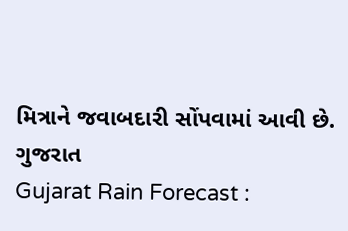મિત્રાને જવાબદારી સોંપવામાં આવી છે.
ગુજરાત
Gujarat Rain Forecast :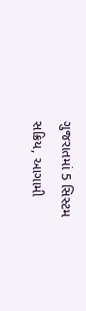ગુજરાતમાં 5 સિસ્ટમ સક્રિય, આગામી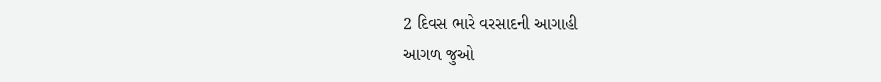2 દિવસ ભારે વરસાદની આગાહી
આગળ જુઓ